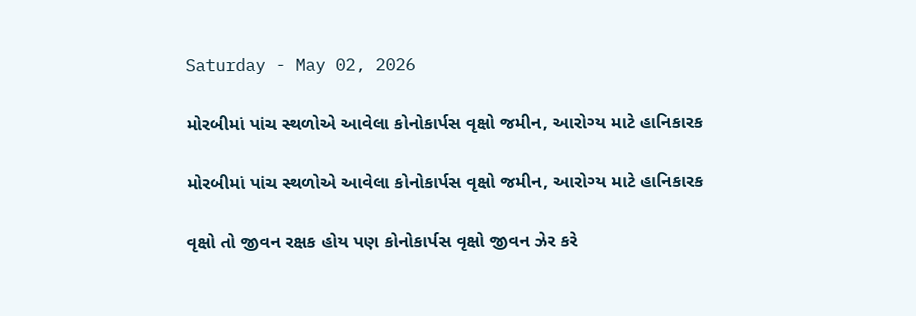Saturday - May 02, 2026

મોરબીમાં પાંચ સ્થળોએ આવેલા કોનોકાર્પસ વૃક્ષો જમીન, આરોગ્ય માટે હાનિકારક

મોરબીમાં પાંચ સ્થળોએ આવેલા કોનોકાર્પસ વૃક્ષો જમીન, આરોગ્ય માટે હાનિકારક

વૃક્ષો તો જીવન રક્ષક હોય પણ કોનોકાર્પસ વૃક્ષો જીવન ઝેર કરે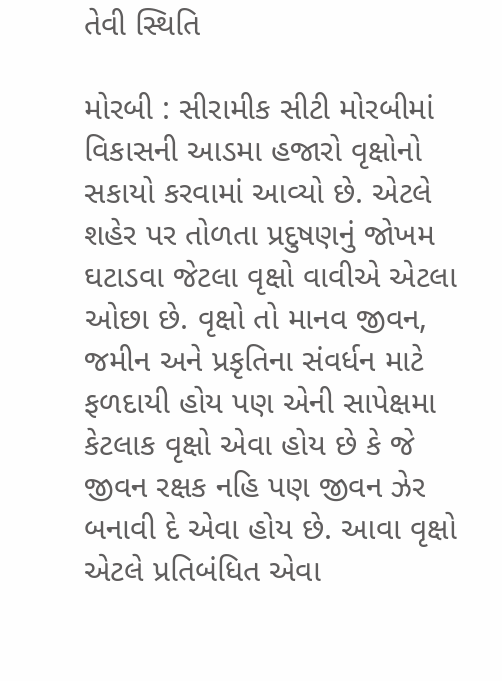તેવી સ્થિતિ

મોરબી : સીરામીક સીટી મોરબીમાં  વિકાસની આડમા હજારો વૃક્ષોનો સકાયો કરવામાં આવ્યો છે. એટલે શહેર પર તોળતા પ્રદુષણનું જોખમ ઘટાડવા જેટલા વૃક્ષો વાવીએ એટલા ઓછા છે. વૃક્ષો તો માનવ જીવન, જમીન અને પ્રકૃતિના સંવર્ધન માટે ફળદાયી હોય પણ એની સાપેક્ષમા કેટલાક વૃક્ષો એવા હોય છે કે જે જીવન રક્ષક નહિ પણ જીવન ઝેર બનાવી દે એવા હોય છે. આવા વૃક્ષો એટલે પ્રતિબંધિત એવા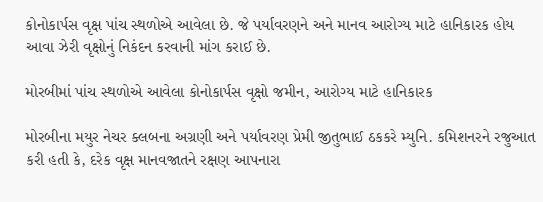કોનોકાર્પસ વૃક્ષ પાંચ સ્થળોએ આવેલા છે. જે પર્યાવરણને અને માનવ આરોગ્ય માટે હાનિકારક હોય આવા ઝેરી વૃક્ષોનું નિકંદન કરવાની માંગ કરાઈ છે.

મોરબીમાં પાંચ સ્થળોએ આવેલા કોનોકાર્પસ વૃક્ષો જમીન, આરોગ્ય માટે હાનિકારક

મોરબીના મયુર નેચર ક્લબના અગ્રણી અને પર્યાવરણ પ્રેમી જીતુભાઈ ઠકકરે મ્યુનિ. કમિશનરને રજુઆત કરી હતી કે, દરેક વૃક્ષ માનવજાતને રક્ષણ આપનારા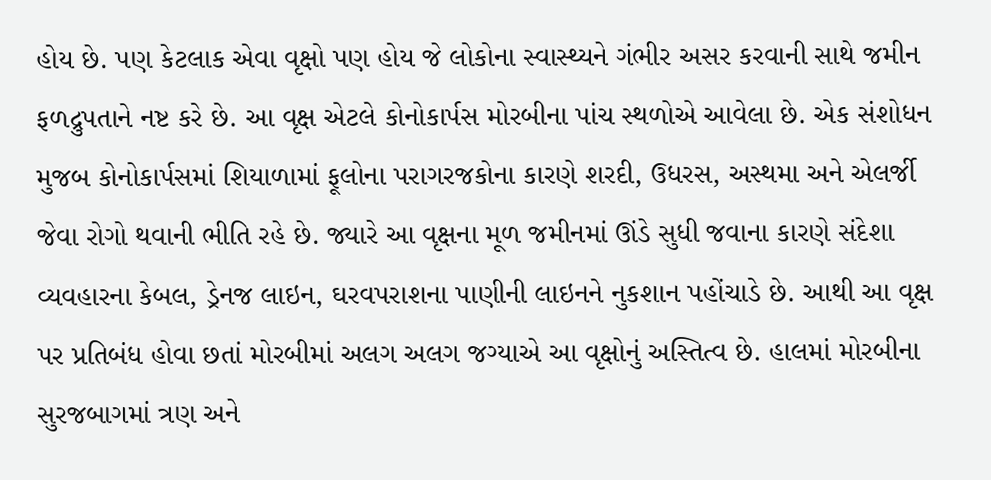હોય છે. પણ કેટલાક એવા વૃક્ષો પણ હોય જે લોકોના સ્વાસ્થ્યને ગંભીર અસર કરવાની સાથે જમીન ફળદ્રુપતાને નષ્ટ કરે છે. આ વૃક્ષ એટલે કોનોકાર્પસ મોરબીના પાંચ સ્થળોએ આવેલા છે. એક સંશોધન મુજબ કોનોકાર્પસમાં શિયાળામાં ફૂલોના પરાગરજકોના કારણે શરદી, ઉધરસ, અસ્થમા અને એલર્જી જેવા રોગો થવાની ભીતિ રહે છે. જ્યારે આ વૃક્ષના મૂળ જમીનમાં ઊંડે સુધી જવાના કારણે સંદેશા વ્યવહારના કેબલ, ડ્રેનજ લાઇન, ઘરવપરાશના પાણીની લાઇનને નુકશાન પહોંચાડે છે. આથી આ વૃક્ષ પર પ્રતિબંધ હોવા છતાં મોરબીમાં અલગ અલગ જગ્યાએ આ વૃક્ષોનું અસ્તિત્વ છે. હાલમાં મોરબીના સુરજબાગમાં ત્રણ અને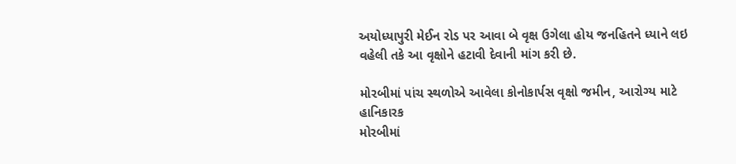અયોધ્યાપુરી મેઈન રોડ પર આવા બે વૃક્ષ ઉગેલા હોય જનહિતને ધ્યાને લઇ વહેલી તકે આ વૃક્ષોને હટાવી દેવાની માંગ કરી છે.

મોરબીમાં પાંચ સ્થળોએ આવેલા કોનોકાર્પસ વૃક્ષો જમીન, આરોગ્ય માટે હાનિકારક
મોરબીમાં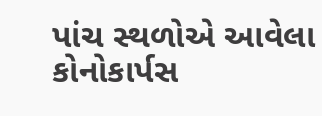પાંચ સ્થળોએ આવેલા કોનોકાર્પસ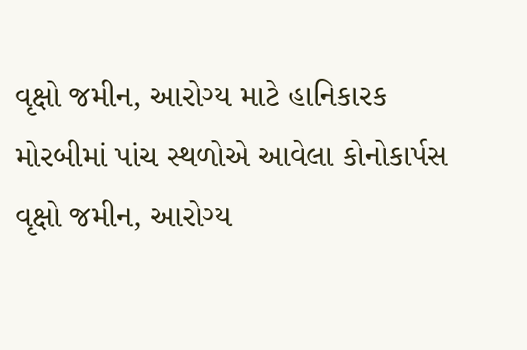વૃક્ષો જમીન, આરોગ્ય માટે હાનિકારક
મોરબીમાં પાંચ સ્થળોએ આવેલા કોનોકાર્પસ વૃક્ષો જમીન, આરોગ્ય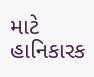માટે હાનિકારક